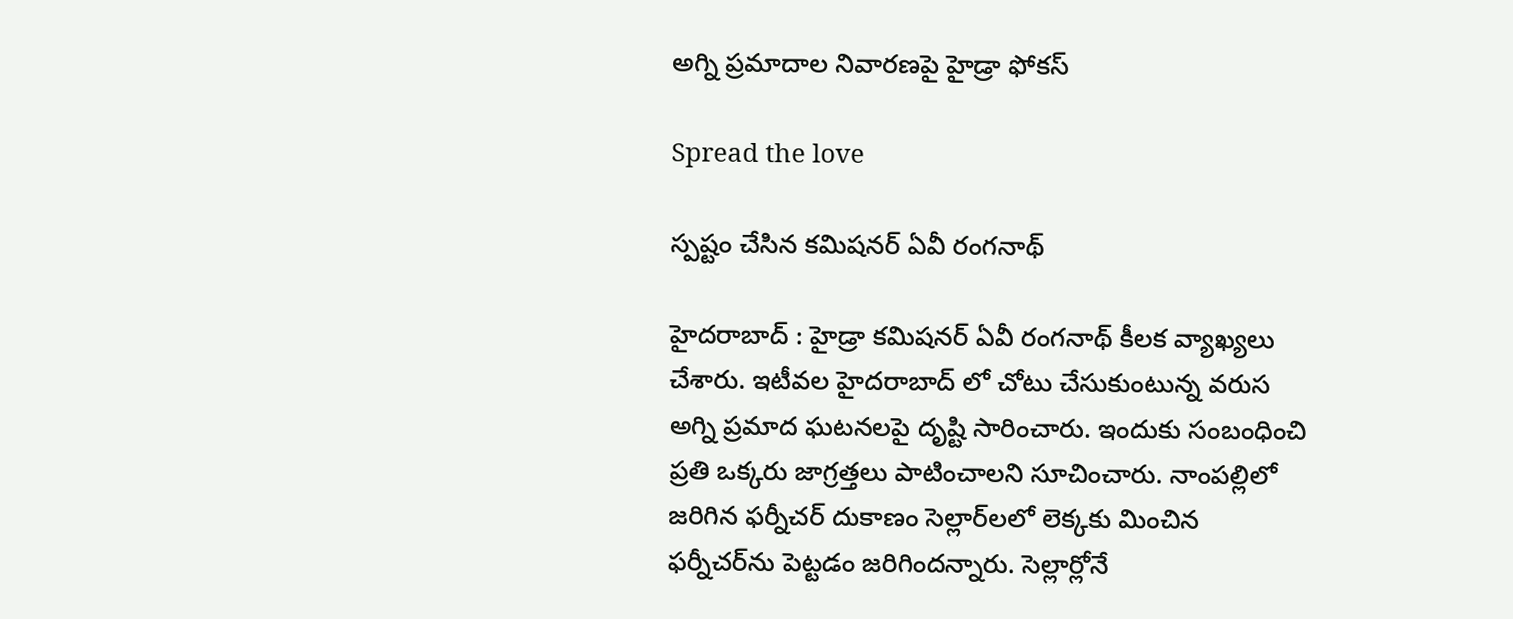అగ్ని ప్ర‌మాదాల నివార‌ణ‌పై హైడ్రా ఫోక‌స్

Spread the love

స్ప‌ష్టం చేసిన క‌మిష‌న‌ర్ ఏవీ రంగ‌నాథ్

హైద‌రాబాద్ : హైడ్రా క‌మిష‌న‌ర్ ఏవీ రంగ‌నాథ్ కీల‌క వ్యాఖ్య‌లు చేశారు. ఇటీవ‌ల హైద‌రాబాద్ లో చోటు చేసుకుంటున్న వ‌రుస అగ్ని ప్ర‌మాద ఘ‌ట‌న‌ల‌పై దృష్టి సారించారు. ఇందుకు సంబంధించి ప్ర‌తి ఒక్క‌రు జాగ్ర‌త్త‌లు పాటించాల‌ని సూచించారు. నాంప‌ల్లిలో జ‌రిగిన ఫ‌ర్నీచ‌ర్ దుకాణం సెల్లార్‌ల‌లో లెక్క‌కు మించిన ఫ‌ర్నీచ‌ర్‌ను పెట్ట‌డం జ‌రిగింద‌న్నారు. సెల్లార్లోనే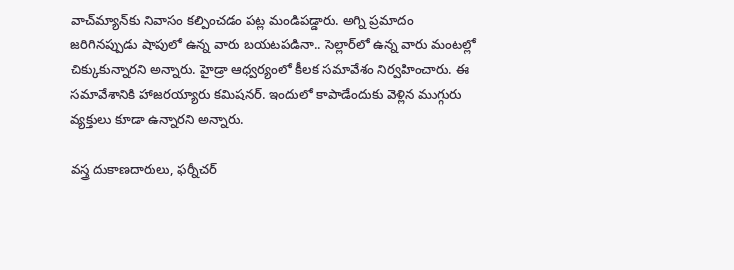వాచ్‌మ్యాన్‌కు నివాసం క‌ల్పించడం ప‌ట్ల మండిప‌డ్డారు. అగ్ని ప్ర‌మాదం జ‌రిగిన‌ప్పుడు షాపులో ఉన్న వారు బ‌య‌ట‌పడినా.. సెల్లార్‌లో ఉన్న వారు మంట‌ల్లో చిక్కుకున్నారని అన్నారు. హైడ్రా ఆధ్వ‌ర్యంలో కీల‌క స‌మావేశం నిర్వ‌హించారు. ఈ స‌మావేశానికి హాజ‌ర‌య్యారు క‌మిష‌న‌ర్. ఇందులో కాపాడేందుకు వెళ్లిన ముగ్గురు వ్య‌క్తులు కూడా ఉన్నారని అన్నారు.

వ‌స్త్ర దుకాణ‌దారులు, ఫ‌ర్నీచ‌ర్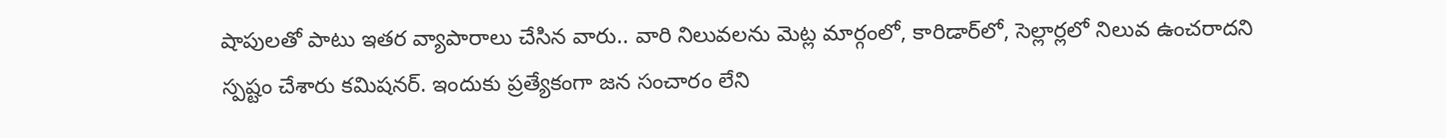షాపులతో పాటు ఇత‌ర వ్యాపారాలు చేసిన‌ వారు.. వారి నిలువ‌ల‌ను మెట్ల మార్గంలో, కారిడార్‌లో, సెల్లార్ల‌లో నిలువ ఉంచ‌రాదని స్ప‌ష్టం చేశారు క‌మిష‌న‌ర్. ఇందుకు ప్ర‌త్యేకంగా జ‌న సంచారం లేని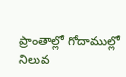ప్రాంతాల్లో గోదాముల్లో నిలువ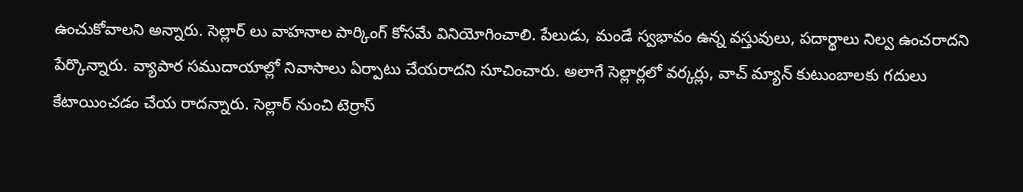ఉంచుకోవాలని అన్నారు. సెల్లార్ లు వాహ‌నాల పార్కింగ్ కోస‌మే వినియోగించాలి. పేలుడు, మండే స్వ‌భావం ఉన్న వ‌స్తువులు, ప‌దార్థాలు నిల్వ ఉంచ‌రాద‌ని పేర్కొన్నారు. వ్యాపార స‌ముదాయాల్లో నివాసాలు ఏర్పాటు చేయ‌రాద‌ని సూచించారు. అలాగే సెల్లార్ల‌లో వ‌ర్క‌ర్లు, వాచ్ మ్యాన్ కుటుంబాల‌కు గ‌దులు కేటాయించ‌డం చేయ రాద‌న్నారు. సెల్లార్ నుంచి టెర్రాస్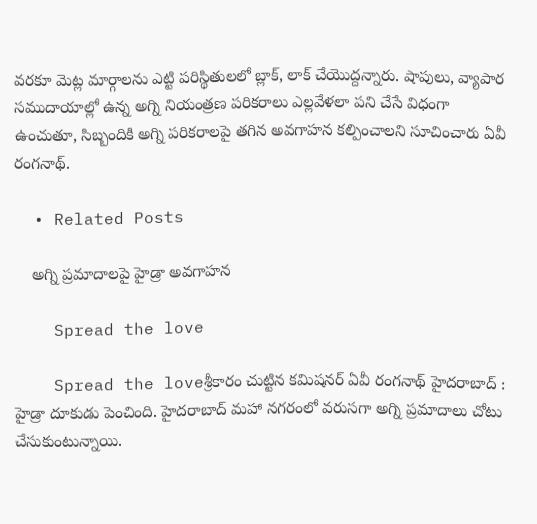వ‌ర‌కూ మెట్ల మార్గాలను ఎట్టి పరిస్థితులలో బ్లాక్‌, లాక్ చేయొద్ద‌న్నారు. షాపులు, వ్యాపార స‌ముదాయాల్లో ఉన్న అగ్ని నియంత్రణ పరికరాలు ఎల్లవేళలా పని చేసే విధంగా ఉంచుతూ, సిబ్బందికి అగ్ని పరికరాలపై తగిన అవ‌గాహ‌న క‌ల్పించాలని సూచించారు ఏవీ రంగ‌నాథ్.

  • Related Posts

    అగ్ని ప్ర‌మాదాల‌పై హైడ్రా అవ‌గాహన‌

    Spread the love

    Spread the loveశ్రీ‌కారం చుట్టిన క‌మిష‌న‌ర్ ఏవీ రంగ‌నాథ్ హైద‌రాబాద్ : హైడ్రా దూకుడు పెంచింది. హైద‌రాబాద్ మ‌హా న‌గ‌రంలో వ‌రుస‌గా అగ్ని ప్ర‌మాదాలు చోటు చేసుకుంటున్నాయి.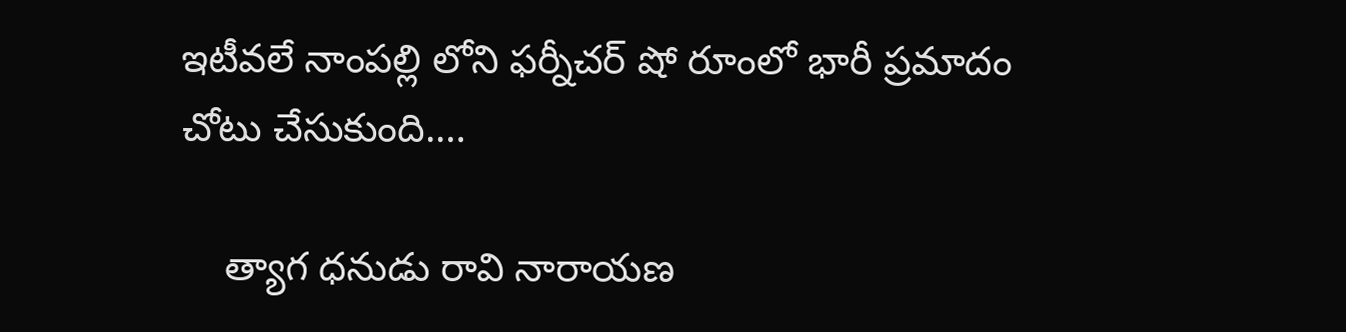ఇటీవ‌లే నాంప‌ల్లి లోని ఫ‌ర్నీచ‌ర్ షో రూంలో భారీ ప్ర‌మాదం చోటు చేసుకుంది.…

    త్యాగ ధ‌నుడు రావి నారాయ‌ణ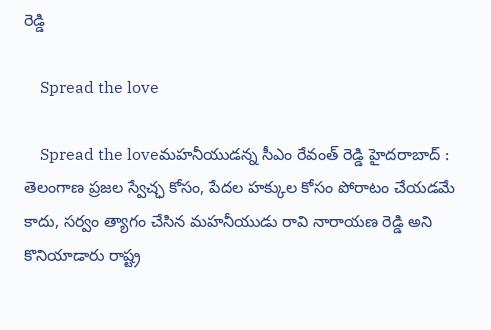రెడ్డి

    Spread the love

    Spread the loveమ‌హ‌నీయుడ‌న్న సీఎం రేవంత్ రెడ్డి హైద‌రాబాద్ : తెలంగాణ ప్రజల స్వేచ్ఛ కోసం, పేదల హక్కుల కోసం పోరాటం చేయడమే కాదు, సర్వం త్యాగం చేసిన మహనీయుడు రావి నారాయణ రెడ్డి అని కొనియాడారు రాష్ట్ర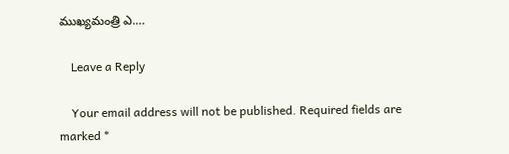ముఖ్యమంత్రి ఎ.…

    Leave a Reply

    Your email address will not be published. Required fields are marked *